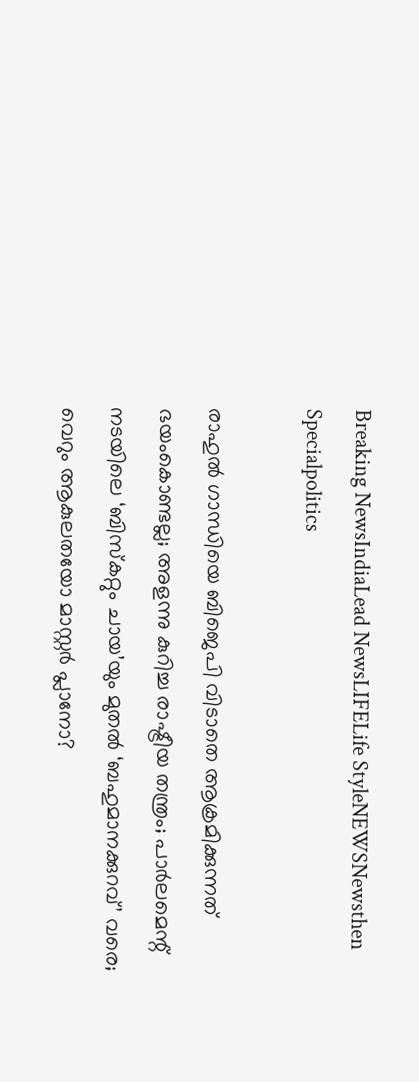Breaking NewsIndiaLead NewsLIFELife StyleNEWSNewsthen Specialpolitics

രാഹുല്‍ ഗാന്ധിയെ ബിജെപി വിടാതെ ആക്രമിക്കുന്നത് ഭയംകൊണ്ടല്ല; അളന്നു കുറിച്ച രാഷ്ട്രീയ തന്ത്രം; പാര്‍ലമെന്റ് നടയിലെ ‘ബിസ്‌കറ്റും ചായ’യും മുതല്‍ ‘ബഹുമാനക്കുറവ്’ വരെ; വെറും ആകുലതയോ മാസ്റ്റര്‍ പ്ലാനോ?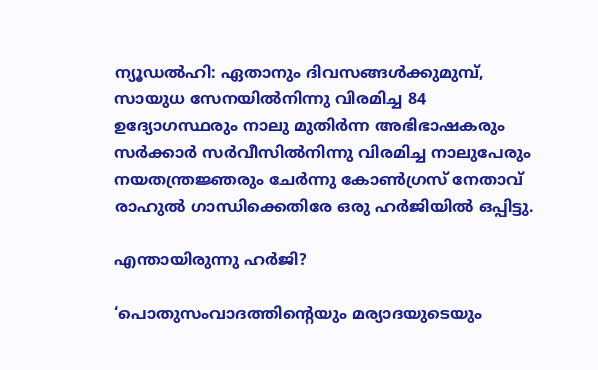ന്യൂഡല്‍ഹി: ഏതാനും ദിവസങ്ങള്‍ക്കുമുമ്പ്, സായുധ സേനയില്‍നിന്നു വിരമിച്ച 84 ഉദ്യോഗസ്ഥരും നാലു മുതിര്‍ന്ന അഭിഭാഷകരും സര്‍ക്കാര്‍ സര്‍വീസില്‍നിന്നു വിരമിച്ച നാലുപേരും നയതന്ത്രജ്ഞരും ചേര്‍ന്നു കോണ്‍ഗ്രസ് നേതാവ് രാഹുല്‍ ഗാന്ധിക്കെതിരേ ഒരു ഹര്‍ജിയില്‍ ഒപ്പിട്ടു.

എന്തായിരുന്നു ഹര്‍ജി?

‘പൊതുസംവാദത്തിന്റെയും മര്യാദയുടെയും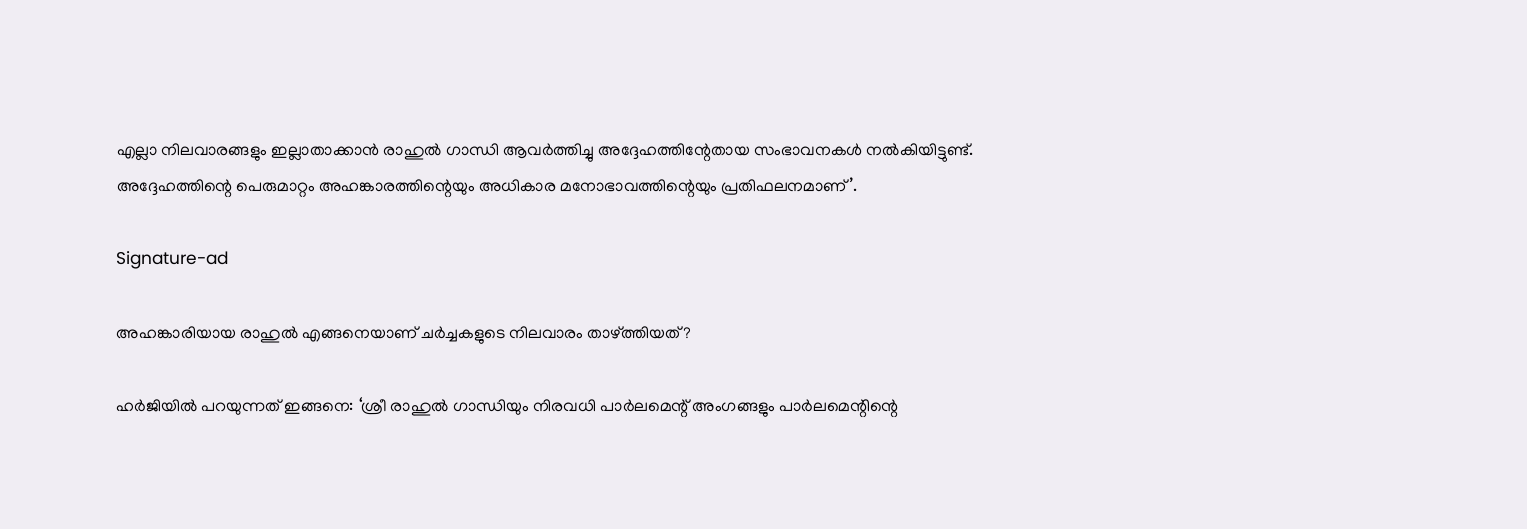എല്ലാ നിലവാരങ്ങളും ഇല്ലാതാക്കാന്‍ രാഹുല്‍ ഗാന്ധി ആവര്‍ത്തിച്ചു അദ്ദേഹത്തിന്റേതായ സംഭാവനകള്‍ നല്‍കിയിട്ടുണ്ട്. അദ്ദേഹത്തിന്റെ പെരുമാറ്റം അഹങ്കാരത്തിന്റെയും അധികാര മനോഭാവത്തിന്റെയും പ്രതിഫലനമാണ്’.

Signature-ad

അഹങ്കാരിയായ രാഹുല്‍ എങ്ങനെയാണ് ചര്‍ച്ചകളുടെ നിലവാരം താഴ്ത്തിയത്?

ഹര്‍ജിയില്‍ പറയുന്നത് ഇങ്ങനെ: ‘ശ്രീ രാഹുല്‍ ഗാന്ധിയും നിരവധി പാര്‍ലമെന്റ് അംഗങ്ങളും പാര്‍ലമെന്റിന്റെ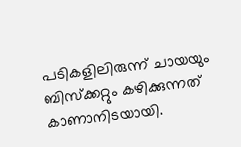പടികളിലിരുന്ന് ചായയും ബിസ്‌ക്കറ്റും കഴിക്കുന്നത് കാണാനിടയായി.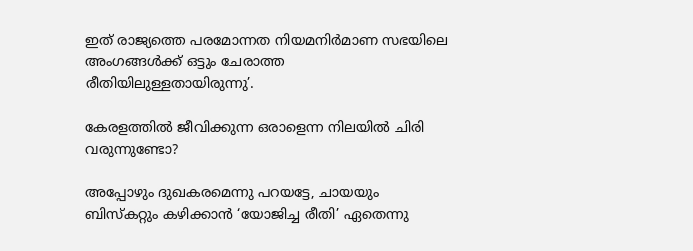ഇത് രാജ്യത്തെ പരമോന്നത നിയമനിര്‍മാണ സഭയിലെ അംഗങ്ങള്‍ക്ക് ഒട്ടും ചേരാത്ത രീതിയിലുള്ളതായിരുന്നു’.

കേരളത്തില്‍ ജീവിക്കുന്ന ഒരാളെന്ന നിലയില്‍ ചിരി വരുന്നുണ്ടോ?

അപ്പോഴും ദുഖകരമെന്നു പറയട്ടേ, ചായയും ബിസ്‌കറ്റും കഴിക്കാന്‍ ‘യോജിച്ച രീതി’ ഏതെന്നു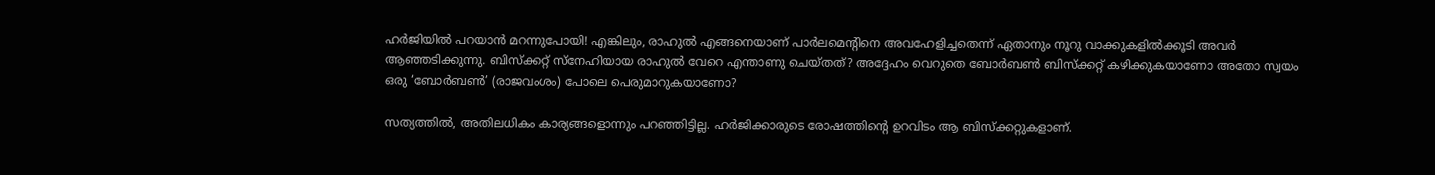ഹര്‍ജിയില്‍ പറയാന്‍ മറന്നുപോയി! എങ്കിലും, രാഹുല്‍ എങ്ങനെയാണ് പാര്‍ലമെന്റിനെ അവഹേളിച്ചതെന്ന് ഏതാനും നൂറു വാക്കുകളില്‍ക്കൂടി അവര്‍ ആഞ്ഞടിക്കുന്നു. ബിസ്‌ക്കറ്റ് സ്‌നേഹിയായ രാഹുല്‍ വേറെ എന്താണു ചെയ്തത്? അദ്ദേഹം വെറുതെ ബോര്‍ബണ്‍ ബിസ്‌ക്കറ്റ് കഴിക്കുകയാണോ അതോ സ്വയം ഒരു ‘ബോര്‍ബണ്‍’ (രാജവംശം) പോലെ പെരുമാറുകയാണോ?

സത്യത്തില്‍, അതിലധികം കാര്യങ്ങളൊന്നും പറഞ്ഞിട്ടില്ല. ഹര്‍ജിക്കാരുടെ രോഷത്തിന്റെ ഉറവിടം ആ ബിസ്‌ക്കറ്റുകളാണ്.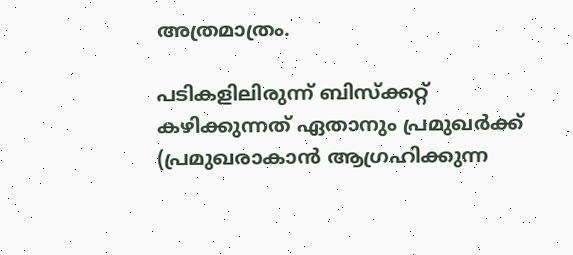അത്രമാത്രം.

പടികളിലിരുന്ന് ബിസ്‌ക്കറ്റ് കഴിക്കുന്നത് ഏതാനും പ്രമുഖര്‍ക്ക് (പ്രമുഖരാകാന്‍ ആഗ്രഹിക്കുന്ന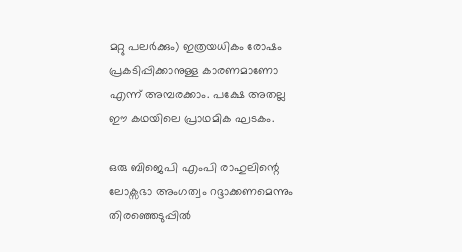മറ്റു പലര്‍ക്കും) ഇത്രയധികം രോഷം പ്രകടിപ്പിക്കാനുള്ള കാരണമാണോ എന്ന് അമ്പരക്കാം. പക്ഷേ അതല്ല ഈ കഥയിലെ പ്രാഥമിക ഘടകം.

ഒരു ബിജെപി എംപി രാഹുലിന്റെ ലോക്സഭാ അംഗത്വം റദ്ദാക്കണമെന്നും തിരഞ്ഞെടുപ്പില്‍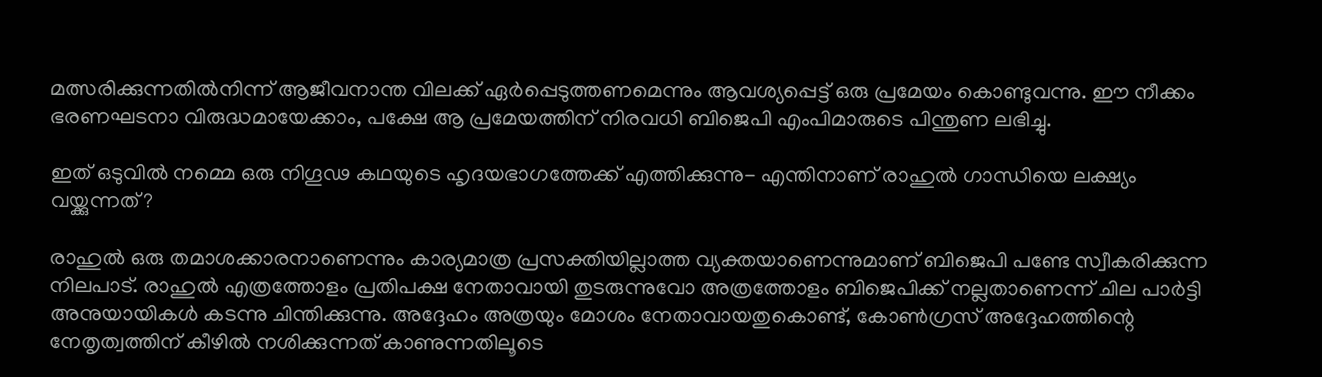മത്സരിക്കുന്നതില്‍നിന്ന് ആജീവനാന്ത വിലക്ക് ഏര്‍പ്പെടുത്തണമെന്നും ആവശ്യപ്പെട്ട് ഒരു പ്രമേയം കൊണ്ടുവന്നു. ഈ നീക്കം ഭരണഘടനാ വിരുദ്ധമായേക്കാം, പക്ഷേ ആ പ്രമേയത്തിന് നിരവധി ബിജെപി എംപിമാരുടെ പിന്തുണ ലഭിച്ചു.

ഇത് ഒടുവില്‍ നമ്മെ ഒരു നിഗൂഢ കഥയുടെ ഹൃദയഭാഗത്തേക്ക് എത്തിക്കുന്നു- എന്തിനാണ് രാഹുല്‍ ഗാന്ധിയെ ലക്ഷ്യം വയ്ക്കുന്നത്?

രാഹുല്‍ ഒരു തമാശക്കാരനാണെന്നും കാര്യമാത്ര പ്രസക്തിയില്ലാത്ത വ്യക്തയാണെന്നുമാണ് ബിജെപി പണ്ടേ സ്വീകരിക്കുന്ന നിലപാട്. രാഹുല്‍ എത്രത്തോളം പ്രതിപക്ഷ നേതാവായി തുടരുന്നുവോ അത്രത്തോളം ബിജെപിക്ക് നല്ലതാണെന്ന് ചില പാര്‍ട്ടി അനുയായികള്‍ കടന്നു ചിന്തിക്കുന്നു. അദ്ദേഹം അത്രയും മോശം നേതാവായതുകൊണ്ട്, കോണ്‍ഗ്രസ് അദ്ദേഹത്തിന്റെ നേതൃത്വത്തിന് കീഴില്‍ നശിക്കുന്നത് കാണുന്നതിലൂടെ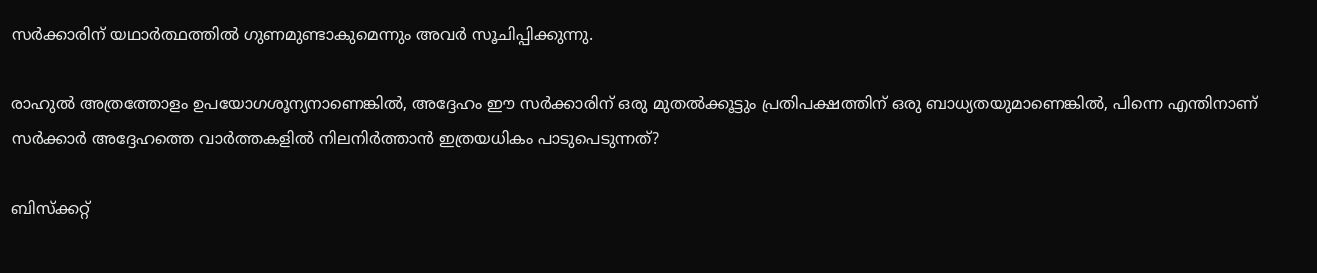സര്‍ക്കാരിന് യഥാര്‍ത്ഥത്തില്‍ ഗുണമുണ്ടാകുമെന്നും അവര്‍ സൂചിപ്പിക്കുന്നു.

രാഹുല്‍ അത്രത്തോളം ഉപയോഗശൂന്യനാണെങ്കില്‍, അദ്ദേഹം ഈ സര്‍ക്കാരിന് ഒരു മുതല്‍ക്കൂട്ടും പ്രതിപക്ഷത്തിന് ഒരു ബാധ്യതയുമാണെങ്കില്‍, പിന്നെ എന്തിനാണ് സര്‍ക്കാര്‍ അദ്ദേഹത്തെ വാര്‍ത്തകളില്‍ നിലനിര്‍ത്താന്‍ ഇത്രയധികം പാടുപെടുന്നത്?

ബിസ്‌ക്കറ്റ്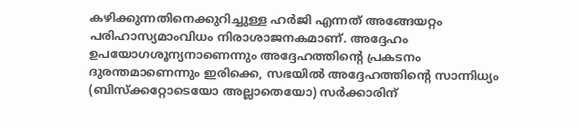കഴിക്കുന്നതിനെക്കുറിച്ചുള്ള ഹര്‍ജി എന്നത് അങ്ങേയറ്റം പരിഹാസ്യമാംവിധം നിരാശാജനകമാണ്. അദ്ദേഹം ഉപയോഗശൂന്യനാണെന്നും അദ്ദേഹത്തിന്റെ പ്രകടനം ദുരന്തമാണെന്നും ഇരിക്കെ, സഭയില്‍ അദ്ദേഹത്തിന്റെ സാന്നിധ്യം (ബിസ്‌ക്കറ്റോടെയോ അല്ലാതെയോ) സര്‍ക്കാരിന്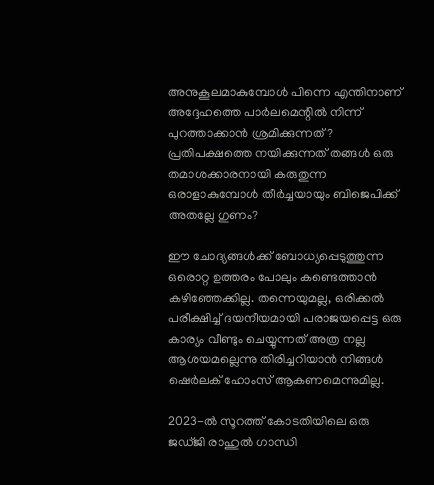അനുകൂലമാകുമ്പോള്‍ പിന്നെ എന്തിനാണ് അദ്ദേഹത്തെ പാര്‍ലമെന്റില്‍ നിന്ന് പുറത്താക്കാന്‍ ശ്രമിക്കുന്നത്? പ്രതിപക്ഷത്തെ നയിക്കുന്നത് തങ്ങള്‍ ഒരു തമാശക്കാരനായി കരുതുന്ന ഒരാളാകുമ്പോള്‍ തീര്‍ച്ചയായും ബിജെപിക്ക് അതല്ലേ ഗുണം?

ഈ ചോദ്യങ്ങള്‍ക്ക് ബോധ്യപ്പെടുത്തുന്ന ഒരൊറ്റ ഉത്തരം പോലും കണ്ടെത്താന്‍ കഴിഞ്ഞേക്കില്ല. തന്നെയുമല്ല, ഒരിക്കല്‍ പരീക്ഷിച്ച് ദയനീയമായി പരാജയപ്പെട്ട ഒരു കാര്യം വീണ്ടും ചെയ്യുന്നത് അത്ര നല്ല ആശയമല്ലെന്നു തിരിച്ചറിയാന്‍ നിങ്ങള്‍ ഷെര്‍ലക് ഹോംസ് ആകണമെന്നുമില്ല.

2023-ല്‍ സൂറത്ത് കോടതിയിലെ ഒരു ജഡ്ജി രാഹുല്‍ ഗാന്ധി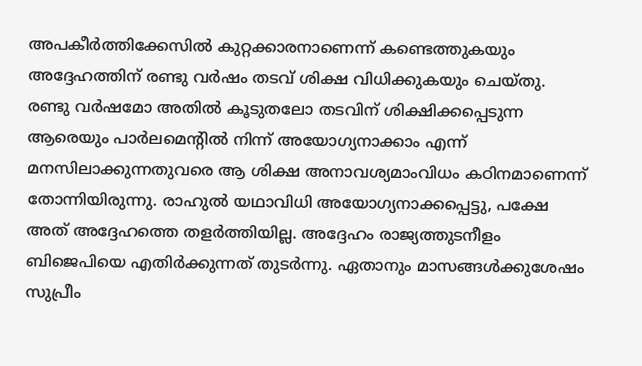അപകീര്‍ത്തിക്കേസില്‍ കുറ്റക്കാരനാണെന്ന് കണ്ടെത്തുകയും അദ്ദേഹത്തിന് രണ്ടു വര്‍ഷം തടവ് ശിക്ഷ വിധിക്കുകയും ചെയ്തു. രണ്ടു വര്‍ഷമോ അതില്‍ കൂടുതലോ തടവിന് ശിക്ഷിക്കപ്പെടുന്ന ആരെയും പാര്‍ലമെന്റില്‍ നിന്ന് അയോഗ്യനാക്കാം എന്ന് മനസിലാക്കുന്നതുവരെ ആ ശിക്ഷ അനാവശ്യമാംവിധം കഠിനമാണെന്ന് തോന്നിയിരുന്നു. രാഹുല്‍ യഥാവിധി അയോഗ്യനാക്കപ്പെട്ടു, പക്ഷേ അത് അദ്ദേഹത്തെ തളര്‍ത്തിയില്ല. അദ്ദേഹം രാജ്യത്തുടനീളം ബിജെപിയെ എതിര്‍ക്കുന്നത് തുടര്‍ന്നു. ഏതാനും മാസങ്ങള്‍ക്കുശേഷം സുപ്രീം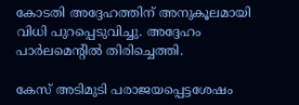കോടതി അദ്ദേഹത്തിന് അനുകൂലമായി വിധി പുറപ്പെടുവിച്ചു. അദ്ദേഹം പാര്‍ലമെന്റില്‍ തിരിച്ചെത്തി.

കേസ് അടിമുടി പരാജയപ്പെട്ടശേഷം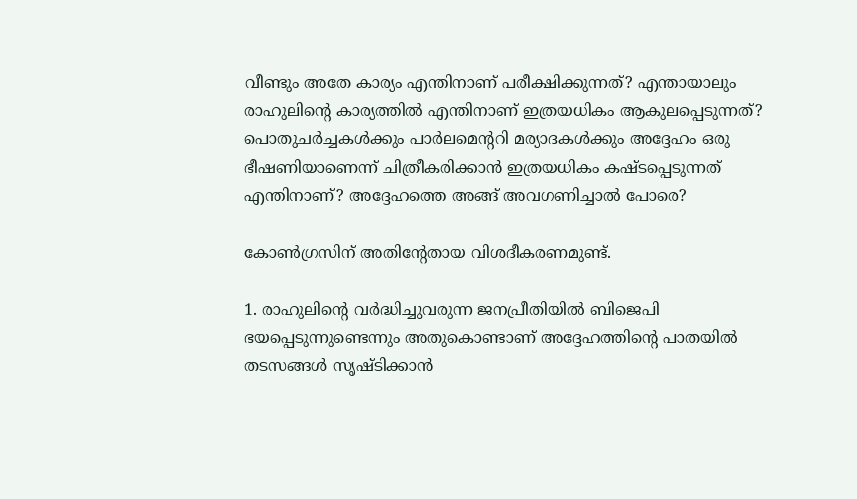വീണ്ടും അതേ കാര്യം എന്തിനാണ് പരീക്ഷിക്കുന്നത്? എന്തായാലും രാഹുലിന്റെ കാര്യത്തില്‍ എന്തിനാണ് ഇത്രയധികം ആകുലപ്പെടുന്നത്? പൊതുചര്‍ച്ചകള്‍ക്കും പാര്‍ലമെന്ററി മര്യാദകള്‍ക്കും അദ്ദേഹം ഒരു ഭീഷണിയാണെന്ന് ചിത്രീകരിക്കാന്‍ ഇത്രയധികം കഷ്ടപ്പെടുന്നത് എന്തിനാണ്? അദ്ദേഹത്തെ അങ്ങ് അവഗണിച്ചാല്‍ പോരെ?

കോണ്‍ഗ്രസിന് അതിന്റേതായ വിശദീകരണമുണ്ട്.

1. രാഹുലിന്റെ വര്‍ദ്ധിച്ചുവരുന്ന ജനപ്രീതിയില്‍ ബിജെപി ഭയപ്പെടുന്നുണ്ടെന്നും അതുകൊണ്ടാണ് അദ്ദേഹത്തിന്റെ പാതയില്‍ തടസങ്ങള്‍ സൃഷ്ടിക്കാന്‍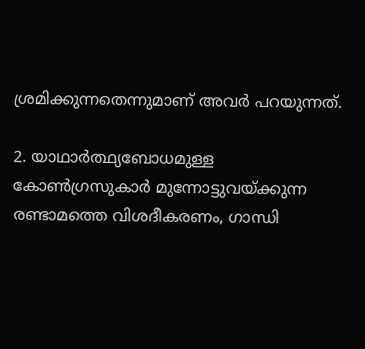ശ്രമിക്കുന്നതെന്നുമാണ് അവര്‍ പറയുന്നത്.

2. യാഥാര്‍ത്ഥ്യബോധമുള്ള കോണ്‍ഗ്രസുകാര്‍ മുന്നോട്ടുവയ്ക്കുന്ന രണ്ടാമത്തെ വിശദീകരണം, ഗാന്ധി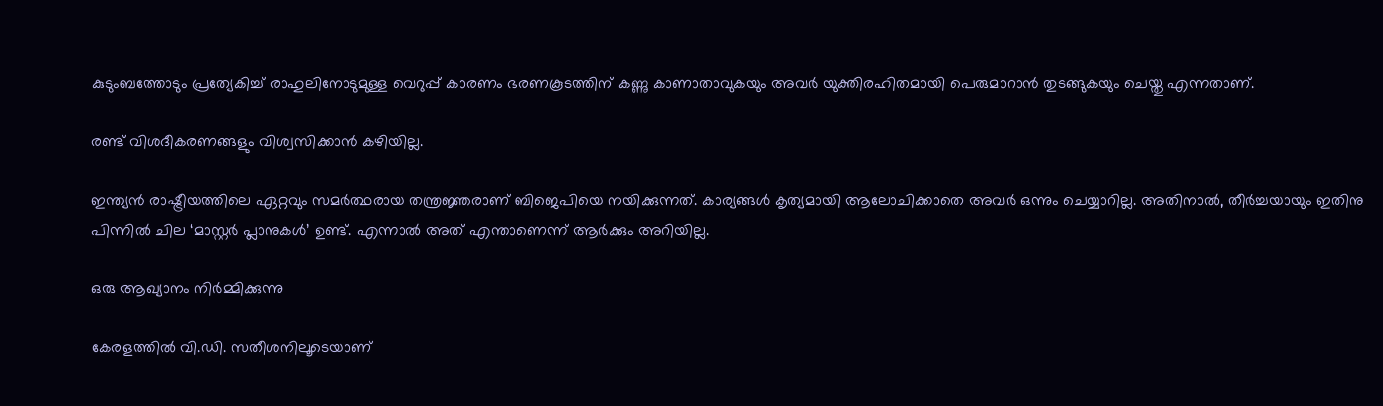കുടുംബത്തോടും പ്രത്യേകിച്ച് രാഹുലിനോടുമുള്ള വെറുപ്പ് കാരണം ഭരണകൂടത്തിന് കണ്ണു കാണാതാവുകയും അവര്‍ യുക്തിരഹിതമായി പെരുമാറാന്‍ തുടങ്ങുകയും ചെയ്തു എന്നതാണ്.

രണ്ട് വിശദീകരണങ്ങളും വിശ്വസിക്കാന്‍ കഴിയില്ല.

ഇന്ത്യന്‍ രാഷ്ട്രീയത്തിലെ ഏറ്റവും സമര്‍ത്ഥരായ തന്ത്രജ്ഞരാണ് ബിജെപിയെ നയിക്കുന്നത്. കാര്യങ്ങള്‍ കൃത്യമായി ആലോചിക്കാതെ അവര്‍ ഒന്നും ചെയ്യാറില്ല. അതിനാല്‍, തീര്‍ച്ചയായും ഇതിനു പിന്നില്‍ ചില ‘മാസ്റ്റര്‍ പ്ലാനുകള്‍’ ഉണ്ട്. എന്നാല്‍ അത് എന്താണെന്ന് ആര്‍ക്കും അറിയില്ല.

ഒരു ആഖ്യാനം നിര്‍മ്മിക്കുന്നു

കേരളത്തില്‍ വി.ഡി. സതീശനിലൂടെയാണ്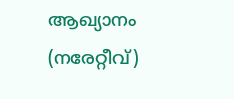ആഖ്യാനം (നരേറ്റീവ്)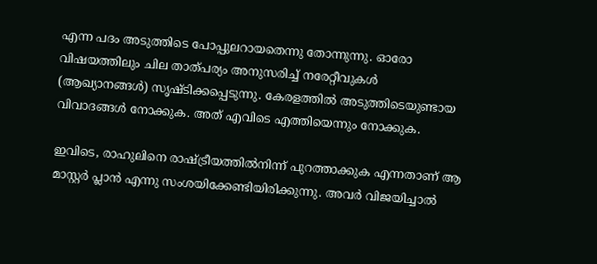എന്ന പദം അടുത്തിടെ പോപ്പുലറായതെന്നു തോന്നുന്നു. ഓരോ വിഷയത്തിലും ചില താത്പര്യം അനുസരിച്ച് നരേറ്റീവുകള്‍ (ആഖ്യാനങ്ങള്‍) സൃഷ്ടിക്കപ്പെടുന്നു. കേരളത്തില്‍ അടുത്തിടെയുണ്ടായ വിവാദങ്ങള്‍ നോക്കുക. അത് എവിടെ എത്തിയെന്നും നോക്കുക.

ഇവിടെ, രാഹുലിനെ രാഷ്ട്രീയത്തില്‍നിന്ന് പുറത്താക്കുക എന്നതാണ് ആ മാസ്റ്റര്‍ പ്ലാന്‍ എന്നു സംശയിക്കേണ്ടിയിരിക്കുന്നു. അവര്‍ വിജയിച്ചാല്‍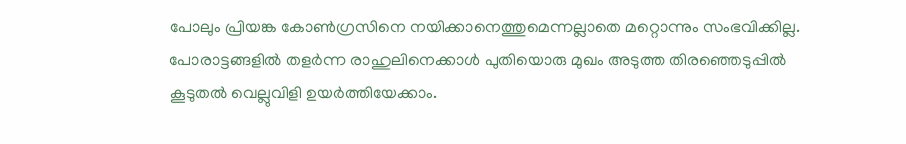പോലും പ്രിയങ്ക കോണ്‍ഗ്രസിനെ നയിക്കാനെത്തുമെന്നല്ലാതെ മറ്റൊന്നും സംഭവിക്കില്ല. പോരാട്ടങ്ങളില്‍ തളര്‍ന്ന രാഹുലിനെക്കാള്‍ പുതിയൊരു മുഖം അടുത്ത തിരഞ്ഞെടുപ്പില്‍ കൂടുതല്‍ വെല്ലുവിളി ഉയര്‍ത്തിയേക്കാം.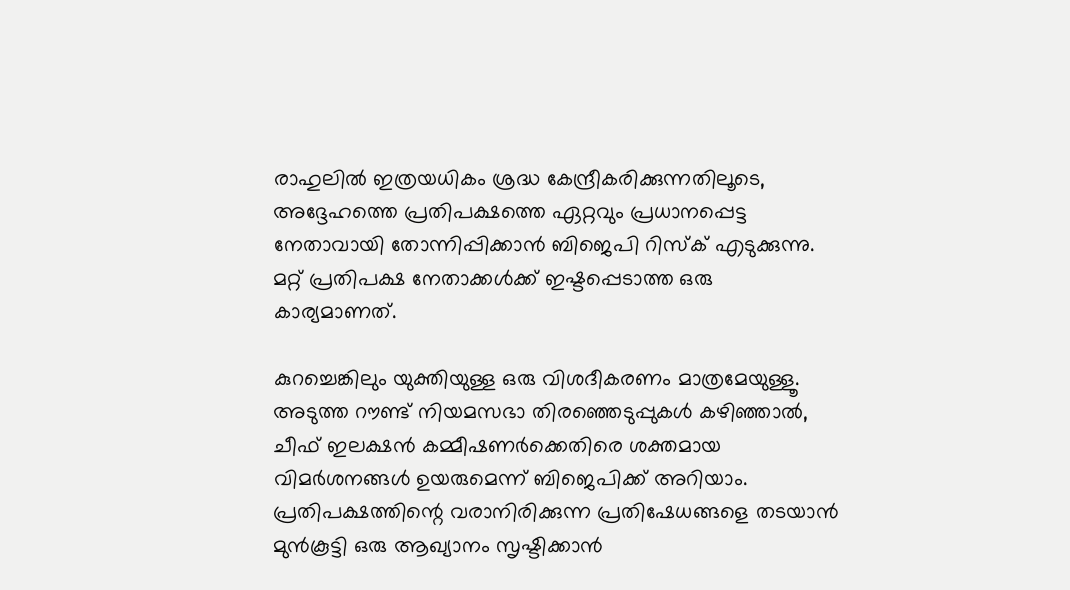രാഹുലില്‍ ഇത്രയധികം ശ്രദ്ധ കേന്ദ്രീകരിക്കുന്നതിലൂടെ, അദ്ദേഹത്തെ പ്രതിപക്ഷത്തെ ഏറ്റവും പ്രധാനപ്പെട്ട നേതാവായി തോന്നിപ്പിക്കാന്‍ ബിജെപി റിസ്‌ക് എടുക്കുന്നു. മറ്റ് പ്രതിപക്ഷ നേതാക്കള്‍ക്ക് ഇഷ്ടപ്പെടാത്ത ഒരു കാര്യമാണത്.

കുറച്ചെങ്കിലും യുക്തിയുള്ള ഒരു വിശദീകരണം മാത്രമേയുള്ളൂ. അടുത്ത റൗണ്ട് നിയമസഭാ തിരഞ്ഞെടുപ്പുകള്‍ കഴിഞ്ഞാല്‍, ചീഫ് ഇലക്ഷന്‍ കമ്മീഷണര്‍ക്കെതിരെ ശക്തമായ വിമര്‍ശനങ്ങള്‍ ഉയരുമെന്ന് ബിജെപിക്ക് അറിയാം. പ്രതിപക്ഷത്തിന്റെ വരാനിരിക്കുന്ന പ്രതിഷേധങ്ങളെ തടയാന്‍ മുന്‍കൂട്ടി ഒരു ആഖ്യാനം സൃഷ്ടിക്കാന്‍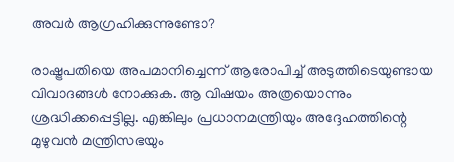അവര്‍ ആഗ്രഹിക്കുന്നുണ്ടോ?

രാഷ്ട്രപതിയെ അപമാനിച്ചെന്ന് ആരോപിച്ച് അടുത്തിടെയുണ്ടായ വിവാദങ്ങള്‍ നോക്കുക. ആ വിഷയം അത്രയൊന്നും ശ്രദ്ധിക്കപ്പെട്ടില്ല. എങ്കിലും പ്രധാനമന്ത്രിയും അദ്ദേഹത്തിന്റെ മുഴുവന്‍ മന്ത്രിസഭയും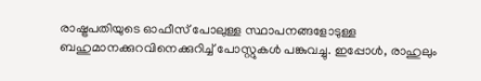രാഷ്ട്രപതിയുടെ ഓഫീസ് പോലുള്ള സ്ഥാപനങ്ങളോടുള്ള ബഹുമാനക്കുറവിനെക്കുറിച്ച് പോസ്റ്റുകള്‍ പങ്കുവച്ചു. ഇപ്പോള്‍, രാഹുലും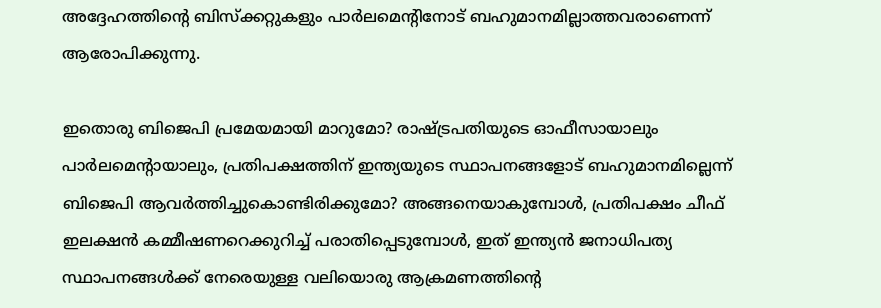അദ്ദേഹത്തിന്റെ ബിസ്‌ക്കറ്റുകളും പാര്‍ലമെന്റിനോട് ബഹുമാനമില്ലാത്തവരാണെന്ന് ആരോപിക്കുന്നു.

ഇതൊരു ബിജെപി പ്രമേയമായി മാറുമോ? രാഷ്ട്രപതിയുടെ ഓഫീസായാലും പാര്‍ലമെന്റായാലും, പ്രതിപക്ഷത്തിന് ഇന്ത്യയുടെ സ്ഥാപനങ്ങളോട് ബഹുമാനമില്ലെന്ന് ബിജെപി ആവര്‍ത്തിച്ചുകൊണ്ടിരിക്കുമോ? അങ്ങനെയാകുമ്പോള്‍, പ്രതിപക്ഷം ചീഫ് ഇലക്ഷന്‍ കമ്മീഷണറെക്കുറിച്ച് പരാതിപ്പെടുമ്പോള്‍, ഇത് ഇന്ത്യന്‍ ജനാധിപത്യ സ്ഥാപനങ്ങള്‍ക്ക് നേരെയുള്ള വലിയൊരു ആക്രമണത്തിന്റെ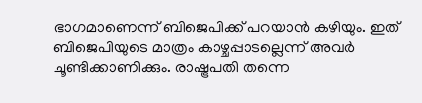ഭാഗമാണെന്ന് ബിജെപിക്ക് പറയാന്‍ കഴിയും. ഇത് ബിജെപിയുടെ മാത്രം കാഴ്ചപ്പാടല്ലെന്ന് അവര്‍ ചൂണ്ടിക്കാണിക്കും. രാഷ്ട്രപതി തന്നെ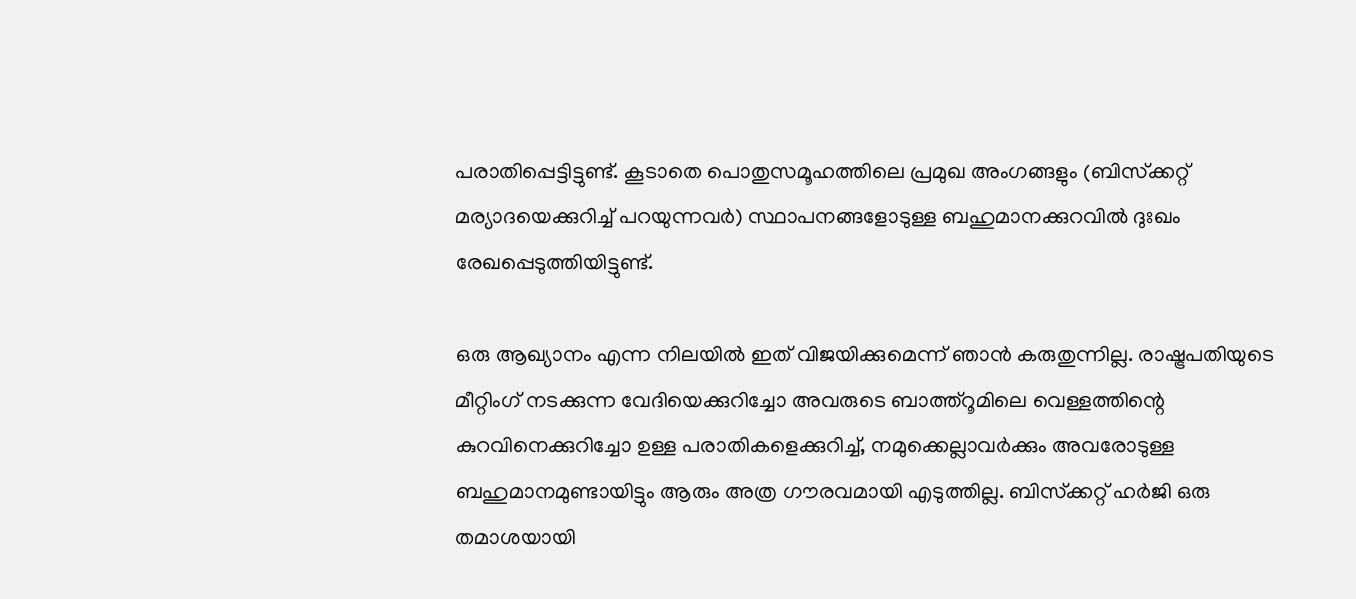പരാതിപ്പെട്ടിട്ടുണ്ട്. കൂടാതെ പൊതുസമൂഹത്തിലെ പ്രമുഖ അംഗങ്ങളും (ബിസ്‌ക്കറ്റ് മര്യാദയെക്കുറിച്ച് പറയുന്നവര്‍) സ്ഥാപനങ്ങളോടുള്ള ബഹുമാനക്കുറവില്‍ ദുഃഖം രേഖപ്പെടുത്തിയിട്ടുണ്ട്.

ഒരു ആഖ്യാനം എന്ന നിലയില്‍ ഇത് വിജയിക്കുമെന്ന് ഞാന്‍ കരുതുന്നില്ല. രാഷ്ട്രപതിയുടെ മീറ്റിംഗ് നടക്കുന്ന വേദിയെക്കുറിച്ചോ അവരുടെ ബാത്ത്‌റൂമിലെ വെള്ളത്തിന്റെ കുറവിനെക്കുറിച്ചോ ഉള്ള പരാതികളെക്കുറിച്ച്, നമുക്കെല്ലാവര്‍ക്കും അവരോടുള്ള ബഹുമാനമുണ്ടായിട്ടും ആരും അത്ര ഗൗരവമായി എടുത്തില്ല. ബിസ്‌ക്കറ്റ് ഹര്‍ജി ഒരു തമാശയായി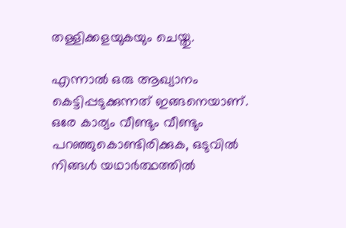തള്ളിക്കളയുകയും ചെയ്തു.

എന്നാല്‍ ഒരു ആഖ്യാനം കെട്ടിപ്പടുക്കുന്നത് ഇങ്ങനെയാണ്. ഒരേ കാര്യം വീണ്ടും വീണ്ടും പറഞ്ഞുകൊണ്ടിരിക്കുക, ഒടുവില്‍ നിങ്ങള്‍ യഥാര്‍ത്ഥത്തില്‍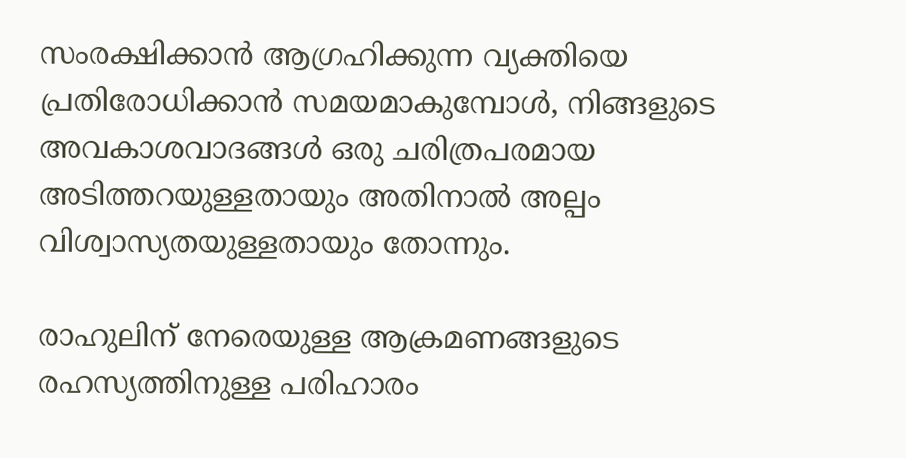സംരക്ഷിക്കാന്‍ ആഗ്രഹിക്കുന്ന വ്യക്തിയെ പ്രതിരോധിക്കാന്‍ സമയമാകുമ്പോള്‍, നിങ്ങളുടെ അവകാശവാദങ്ങള്‍ ഒരു ചരിത്രപരമായ അടിത്തറയുള്ളതായും അതിനാല്‍ അല്പം വിശ്വാസ്യതയുള്ളതായും തോന്നും.

രാഹുലിന് നേരെയുള്ള ആക്രമണങ്ങളുടെ രഹസ്യത്തിനുള്ള പരിഹാരം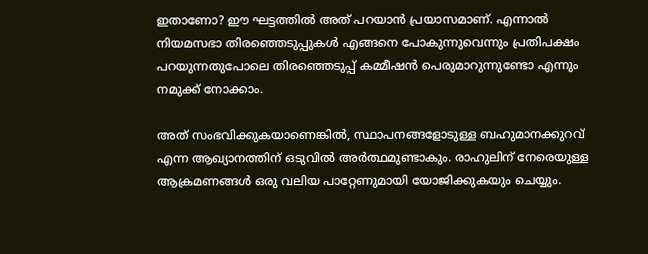ഇതാണോ? ഈ ഘട്ടത്തില്‍ അത് പറയാന്‍ പ്രയാസമാണ്. എന്നാല്‍ നിയമസഭാ തിരഞ്ഞെടുപ്പുകള്‍ എങ്ങനെ പോകുന്നുവെന്നും പ്രതിപക്ഷം പറയുന്നതുപോലെ തിരഞ്ഞെടുപ്പ് കമ്മീഷന്‍ പെരുമാറുന്നുണ്ടോ എന്നും നമുക്ക് നോക്കാം.

അത് സംഭവിക്കുകയാണെങ്കില്‍, സ്ഥാപനങ്ങളോടുള്ള ബഹുമാനക്കുറവ് എന്ന ആഖ്യാനത്തിന് ഒടുവില്‍ അര്‍ത്ഥമുണ്ടാകും. രാഹുലിന് നേരെയുള്ള ആക്രമണങ്ങള്‍ ഒരു വലിയ പാറ്റേണുമായി യോജിക്കുകയും ചെയ്യും.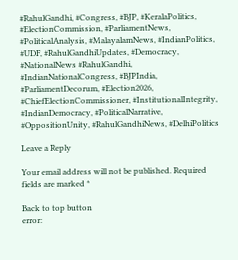#RahulGandhi, #Congress, #BJP, #KeralaPolitics, #ElectionCommission, #ParliamentNews, #PoliticalAnalysis, #MalayalamNews, #IndianPolitics, #UDF, #RahulGandhiUpdates, #Democracy, #NationalNews #RahulGandhi, #IndianNationalCongress, #BJPIndia, #ParliamentDecorum, #Election2026, #ChiefElectionCommissioner, #InstitutionalIntegrity, #IndianDemocracy, #PoliticalNarrative, #OppositionUnity, #RahulGandhiNews, #DelhiPolitics

Leave a Reply

Your email address will not be published. Required fields are marked *

Back to top button
error: